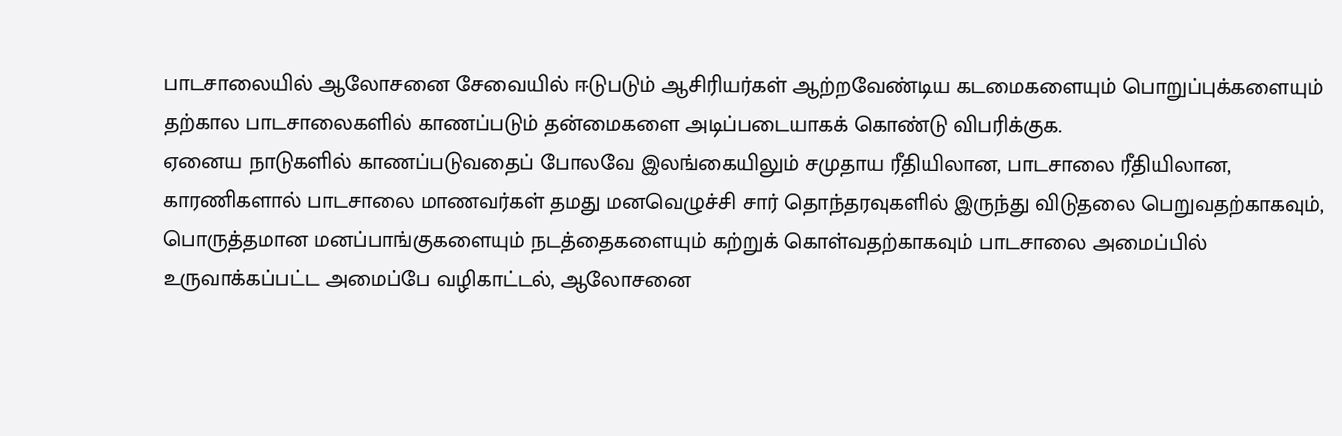பாடசாலையில் ஆலோசனை சேவையில் ஈடுபடும் ஆசிரியர்கள் ஆற்றவேண்டிய கடமைகளையும் பொறுப்புக்களையும் தற்கால பாடசாலைகளில் காணப்படும் தன்மைகளை அடிப்படையாகக் கொண்டு விபரிக்குக.
ஏனைய நாடுகளில் காணப்படுவதைப் போலவே இலங்கையிலும் சமுதாய ரீதியிலான, பாடசாலை ரீதியிலான, காரணிகளால் பாடசாலை மாணவர்கள் தமது மனவெழுச்சி சார் தொந்தரவுகளில் இருந்து விடுதலை பெறுவதற்காகவும், பொருத்தமான மனப்பாங்குகளையும் நடத்தைகளையும் கற்றுக் கொள்வதற்காகவும் பாடசாலை அமைப்பில் உருவாக்கப்பட்ட அமைப்பே வழிகாட்டல், ஆலோசனை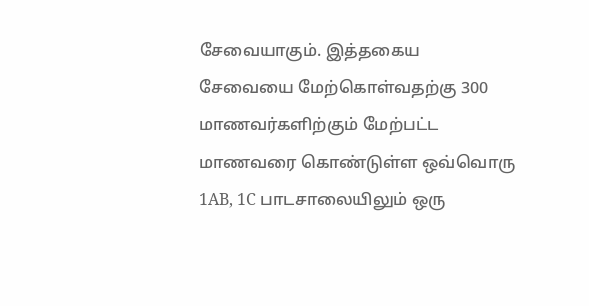சேவையாகும். இத்தகைய சேவையை மேற்கொள்வதற்கு 300 மாணவர்களிற்கும் மேற்பட்ட மாணவரை கொண்டுள்ள ஒவ்வொரு 1AB, 1C பாடசாலையிலும் ஒரு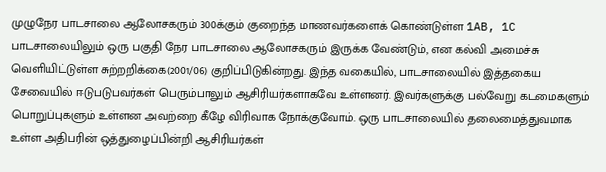முழுநேர பாடசாலை ஆலோசகரும் 300க்கும் குறைந்த மாணவர்களைக் கொண்டுள்ள 1AB, 1C பாடசாலையிலும் ஒரு பகுதி நேர பாடசாலை ஆலோசகரும் இருக்க வேண்டும், என கல்வி அமைச்சு வெளியிட்டுள்ள சுற்றறிக்கை(2001/06) குறிப்பிடுகின்றது. இந்த வகையில், பாடசாலையில் இத்தகைய சேவையில் ஈடுபடுபவர்கள் பெரும்பாலும் ஆசிரியர்களாகவே உள்ளனர். இவர்களுக்கு பல்வேறு கடமைகளும் பொறுப்புகளும் உள்ளன அவற்றை கீழே விரிவாக நோக்குவோம். ஒரு பாடசாலையில் தலைமைத்துவமாக உள்ள அதிபரின் ஒத்துழைப்பின்றி ஆசிரியர்கள்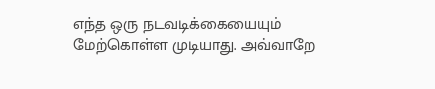எந்த ஒரு நடவடிக்கையையும் மேற்கொள்ள முடியாது. அவ்வாறே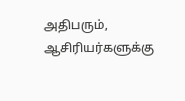அதிபரும், ஆசிரியர்களுக்கு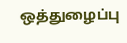ஒத்துழைப்பு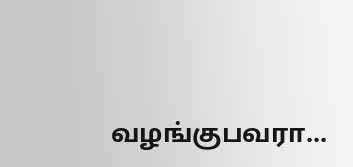வழங்குபவரா...